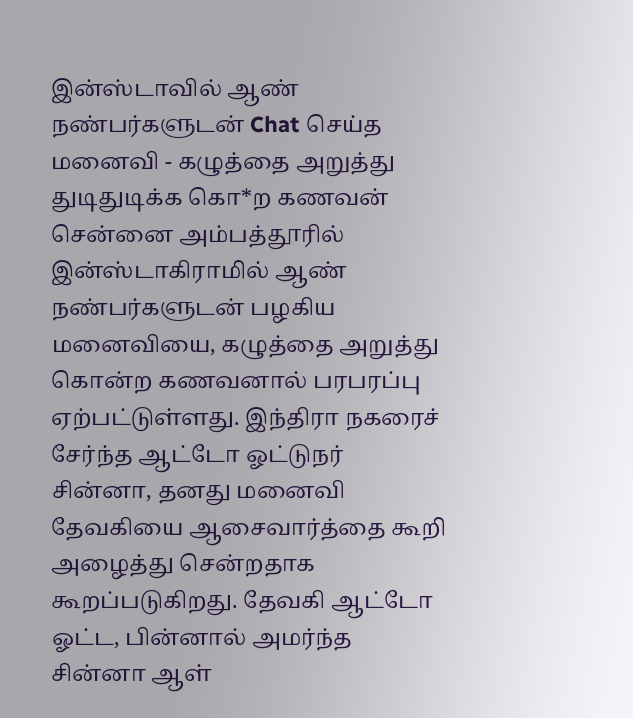இன்ஸ்டாவில் ஆண் நண்பர்களுடன் Chat செய்த மனைவி - கழுத்தை அறுத்து துடிதுடிக்க கொ*ற கணவன்
சென்னை அம்பத்தூரில் இன்ஸ்டாகிராமில் ஆண் நண்பர்களுடன் பழகிய மனைவியை, கழுத்தை அறுத்து கொன்ற கணவனால் பரபரப்பு ஏற்பட்டுள்ளது. இந்திரா நகரைச் சேர்ந்த ஆட்டோ ஓட்டுநர் சின்னா, தனது மனைவி தேவகியை ஆசைவார்த்தை கூறி அழைத்து சென்றதாக கூறப்படுகிறது. தேவகி ஆட்டோ ஓட்ட, பின்னால் அமர்ந்த சின்னா ஆள்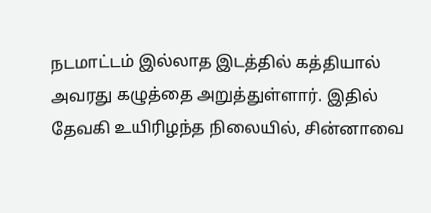நடமாட்டம் இல்லாத இடத்தில் கத்தியால் அவரது கழுத்தை அறுத்துள்ளார். இதில் தேவகி உயிரிழந்த நிலையில், சின்னாவை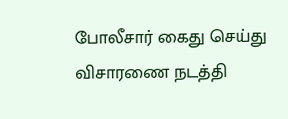போலீசார் கைது செய்து விசாரணை நடத்தி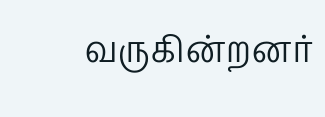வருகின்றனர்